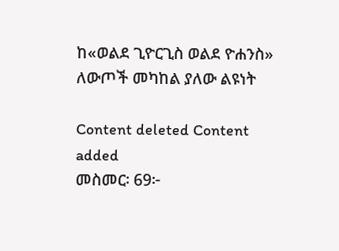ከ«ወልደ ጊዮርጊስ ወልደ ዮሐንስ» ለውጦች መካከል ያለው ልዩነት

Content deleted Content added
መስመር፡ 69፦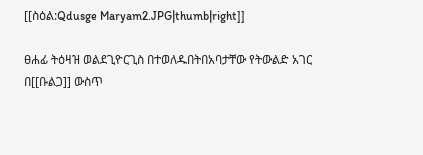[[ስዕል:Qdusge Maryam2.JPG|thumb|right]]

ፀሐፊ ትዕዛዝ ወልደጊዮርጊስ በተወለዱበትበአባታቸው የትውልድ አገር በ[[ቡልጋ]] ውስጥ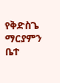የቅድስጌ ማርያምን ቤተ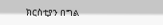ክርስቲያን በግል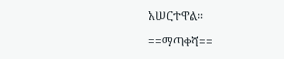አሠርተዋል።

==ማጣቀሻ==